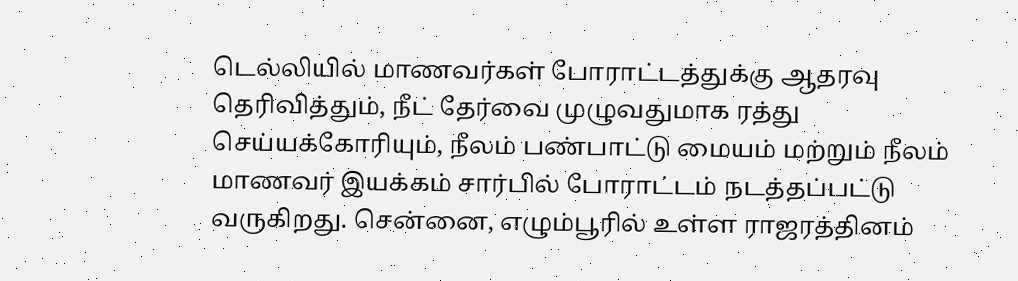டெல்லியில் மாணவர்கள் போராட்டத்துக்கு ஆதரவு தெரிவித்தும், நீட் தேர்வை முழுவதுமாக ரத்து செய்யக்கோரியும், நீலம் பண்பாட்டு மையம் மற்றும் நீலம் மாணவர் இயக்கம் சார்பில் போராட்டம் நடத்தப்பட்டு வருகிறது. சென்னை, எழும்பூரில் உள்ள ராஜரத்தினம்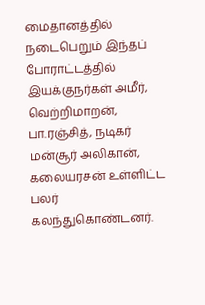மைதானத்தில் நடைபெறும் இந்தப் போராட்டத்தில் இயக்குநர்கள் அமீர், வெற்றிமாறன், பா.ரஞ்சித், நடிகர் மன்சூர் அலிகான், கலையரசன் உள்ளிட்ட பலர் கலந்துகொண்டனர்.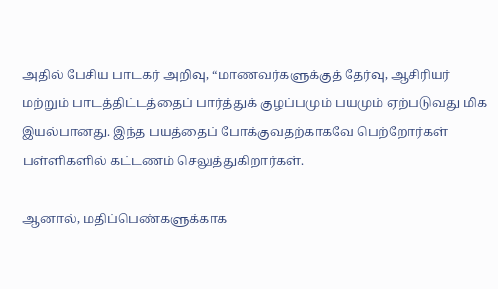அதில் பேசிய பாடகர் அறிவு, “மாணவர்களுக்குத் தேர்வு, ஆசிரியர் மற்றும் பாடத்திட்டத்தைப் பார்த்துக் குழப்பமும் பயமும் ஏற்படுவது மிக இயல்பானது. இந்த பயத்தைப் போக்குவதற்காகவே பெற்றோர்கள் பள்ளிகளில் கட்டணம் செலுத்துகிறார்கள்.

ஆனால், மதிப்பெண்களுக்காக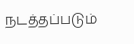நடத்தப்படும்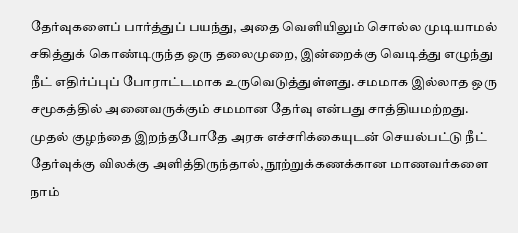தேர்வுகளைப் பார்த்துப் பயந்து, அதை வெளியிலும் சொல்ல முடியாமல் சகித்துக் கொண்டிருந்த ஒரு தலைமுறை, இன்றைக்கு வெடித்து எழுந்து நீட் எதிர்ப்புப் போராட்டமாக உருவெடுத்துள்ளது. சமமாக இல்லாத ஒரு சமூகத்தில் அனைவருக்கும் சமமான தேர்வு என்பது சாத்தியமற்றது. முதல் குழந்தை இறந்தபோதே அரசு எச்சரிக்கையுடன் செயல்பட்டு நீட் தேர்வுக்கு விலக்கு அளித்திருந்தால், நூற்றுக்கணக்கான மாணவர்களை நாம்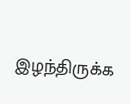இழந்திருக்க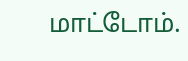மாட்டோம்.